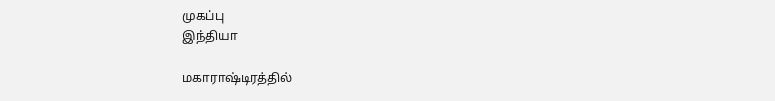முகப்பு
இந்தியா

மகாராஷ்டிரத்தில்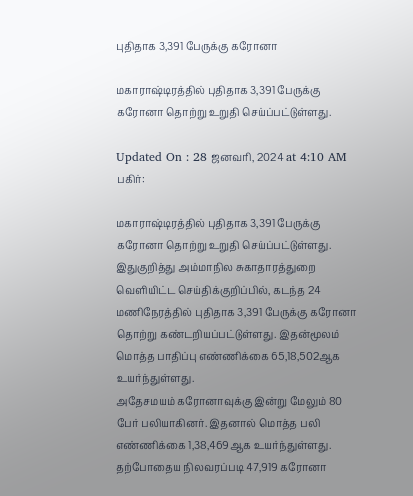புதிதாக 3,391 பேருக்கு கரோனா

மகாராஷ்டிரத்தில் புதிதாக 3,391 பேருக்கு கரோனா தொற்று உறுதி செய்ப்பட்டுள்ளது.

Updated On : 28 ஜனவரி, 2024 at 4:10 AM
பகிர்:

மகாராஷ்டிரத்தில் புதிதாக 3,391 பேருக்கு கரோனா தொற்று உறுதி செய்ப்பட்டுள்ளது.
இதுகுறித்து அம்மாநில சுகாதாரத்துறை வெளியிட்ட செய்திக்குறிப்பில், கடந்த 24 மணிநேரத்தில் புதிதாக 3,391 பேருக்கு கரோனா தொற்று கண்டறியப்பட்டுள்ளது. இதன்மூலம் மொத்த பாதிப்பு எண்ணிக்கை 65,18,502ஆக உயர்ந்துள்ளது.
அதேசமயம் கரோனாவுக்கு இன்று மேலும் 80 பேர் பலியாகினர். இதனால் மொத்த பலி எண்ணிக்கை 1,38,469ஆக உயர்ந்துள்ளது. தற்போதைய நிலவரப்படி 47,919 கரோனா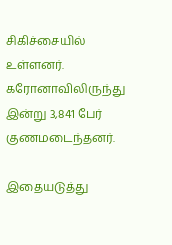சிகிச்சையில் உள்ளனர். கரோனாவிலிருந்து இன்று 3,841 பேர் குணமடைந்தனர்.

இதையடுத்து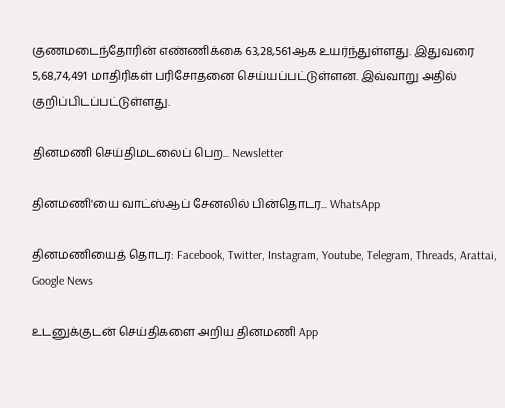குணமடைந்தோரின் எண்ணிக்கை 63,28,561ஆக உயர்ந்துள்ளது. இதுவரை 5,68,74,491 மாதிரிகள் பரிசோதனை செய்யப்பட்டுள்ளன. இவ்வாறு அதில் குறிப்பிடப்பட்டுள்ளது.

தினமணி செய்திமடலைப் பெற... Newsletter

தினமணி'யை வாட்ஸ்ஆப் சேனலில் பின்தொடர... WhatsApp

தினமணியைத் தொடர: Facebook, Twitter, Instagram, Youtube, Telegram, Threads, Arattai, Google News

உடனுக்குடன் செய்திகளை அறிய தினமணி App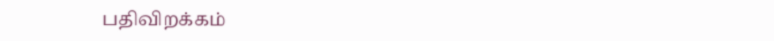பதிவிறக்கம்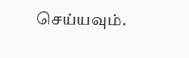செய்யவும்.